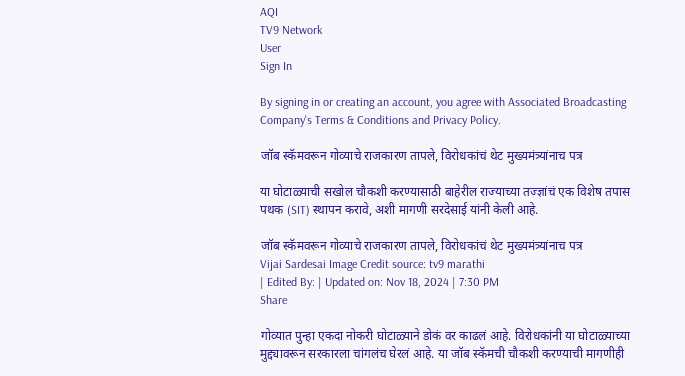AQI
TV9 Network
User
Sign In

By signing in or creating an account, you agree with Associated Broadcasting Company's Terms & Conditions and Privacy Policy.

जॉब स्कॅमवरून गोव्याचे राजकारण तापले, विरोधकांचं थेट मुख्यमंत्र्यांनाच पत्र

या घोटाळ्याची सखोल चौकशी करण्यासाठी बाहेरील राज्याच्या तज्ज्ञांचं एक विशेष तपास पथक (SIT) स्थापन करावे, अशी मागणी सरदेसाई यांनी केली आहे.

जॉब स्कॅमवरून गोव्याचे राजकारण तापले, विरोधकांचं थेट मुख्यमंत्र्यांनाच पत्र
Vijai Sardesai Image Credit source: tv9 marathi
| Edited By: | Updated on: Nov 18, 2024 | 7:30 PM
Share

गोव्यात पुन्हा एकदा नोकरी घोटाळ्याने डोकं वर काढलं आहे. विरोधकांनी या घोटाळ्याच्या मुद्द्यावरून सरकारला चांगलंच घेरलं आहे. या जॉब स्कॅमची चौकशी करण्याची मागणीही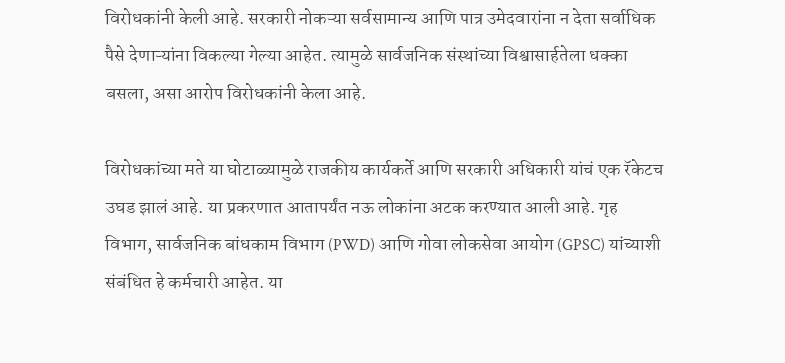विरोधकांनी केली आहे. सरकारी नोकऱ्या सर्वसामान्य आणि पात्र उमेदवारांना न देता सर्वाधिक पैसे देणाऱ्यांना विकल्या गेल्या आहेत. त्यामुळे सार्वजनिक संस्थांच्या विश्वासार्हतेला धक्का बसला, असा आरोप विरोधकांनी केला आहे.

विरोधकांच्या मते या घोटाळ्यामुळे राजकीय कार्यकर्ते आणि सरकारी अधिकारी यांचं एक रॅकेटच उघड झालं आहे. या प्रकरणात आतापर्यंत नऊ लोकांना अटक करण्यात आली आहे. गृह विभाग, सार्वजनिक बांधकाम विभाग (PWD) आणि गोवा लोकसेवा आयोग (GPSC) यांच्याशी संबंधित हे कर्मचारी आहेत. या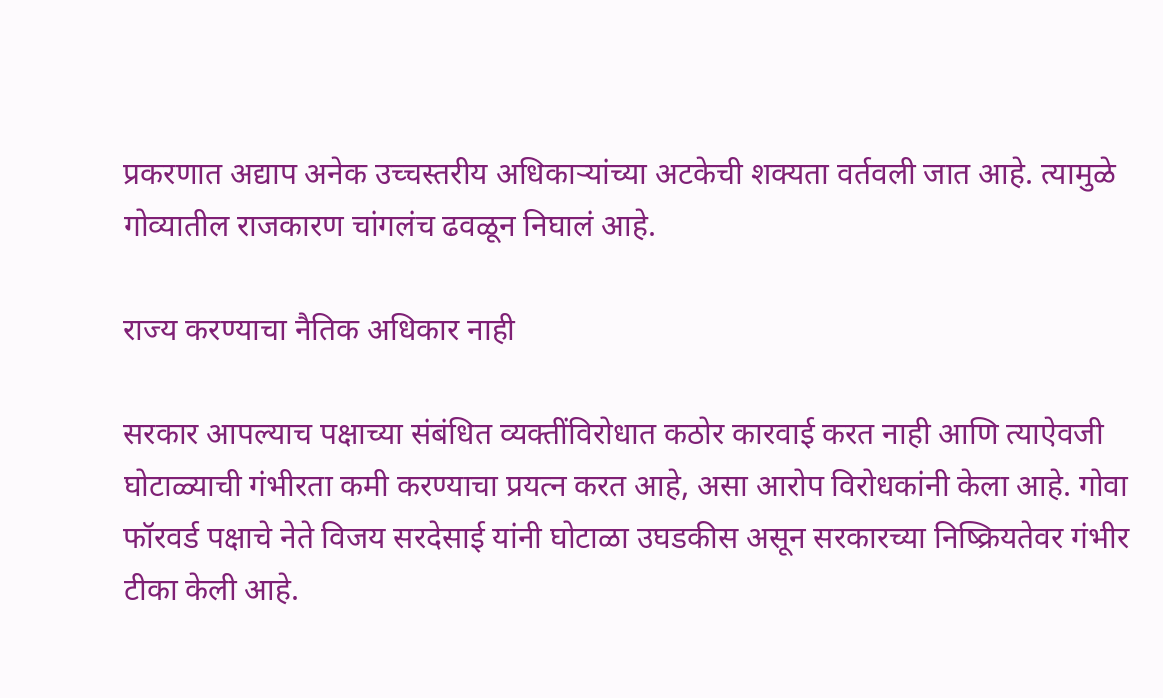प्रकरणात अद्याप अनेक उच्चस्तरीय अधिकाऱ्यांच्या अटकेची शक्यता वर्तवली जात आहे. त्यामुळे गोव्यातील राजकारण चांगलंच ढवळून निघालं आहे.

राज्य करण्याचा नैतिक अधिकार नाही

सरकार आपल्याच पक्षाच्या संबंधित व्यक्तींविरोधात कठोर कारवाई करत नाही आणि त्याऐवजी घोटाळ्याची गंभीरता कमी करण्याचा प्रयत्न करत आहे, असा आरोप विरोधकांनी केला आहे. गोवा फॉरवर्ड पक्षाचे नेते विजय सरदेसाई यांनी घोटाळा उघडकीस असून सरकारच्या निष्क्रियतेवर गंभीर टीका केली आहे.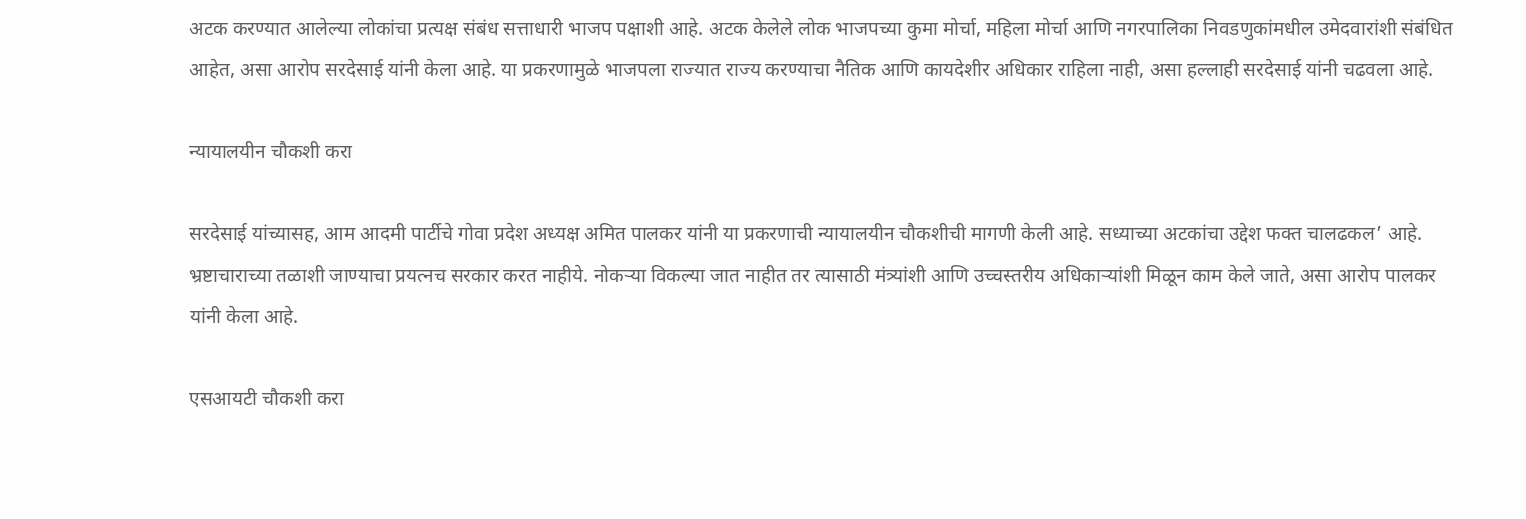अटक करण्यात आलेल्या लोकांचा प्रत्यक्ष संबंध सत्ताधारी भाजप पक्षाशी आहे. अटक केलेले लोक भाजपच्या कुमा मोर्चा, महिला मोर्चा आणि नगरपालिका निवडणुकांमधील उमेदवारांशी संबंधित आहेत, असा आरोप सरदेसाई यांनी केला आहे. या प्रकरणामुळे भाजपला राज्यात राज्य करण्याचा नैतिक आणि कायदेशीर अधिकार राहिला नाही, असा हल्लाही सरदेसाई यांनी चढवला आहे.

न्यायालयीन चौकशी करा

सरदेसाई यांच्यासह, आम आदमी पार्टीचे गोवा प्रदेश अध्यक्ष अमित पालकर यांनी या प्रकरणाची न्यायालयीन चौकशीची मागणी केली आहे. सध्याच्या अटकांचा उद्देश फक्त चालढकल’ आहे. भ्रष्टाचाराच्या तळाशी जाण्याचा प्रयत्नच सरकार करत नाहीये. नोकऱ्या विकल्या जात नाहीत तर त्यासाठी मंत्र्यांशी आणि उच्चस्तरीय अधिकाऱ्यांशी मिळून काम केले जाते, असा आरोप पालकर यांनी केला आहे.

एसआयटी चौकशी करा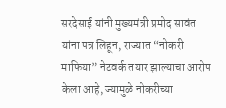सरदेसाई यांनी मुख्यमंत्री प्रमोद सावंत यांना पत्र लिहून, राज्यात “नोकरी माफिया” नेटवर्क तयार झाल्याचा आरोप केला आहे, ज्यामुळे नोकरीच्या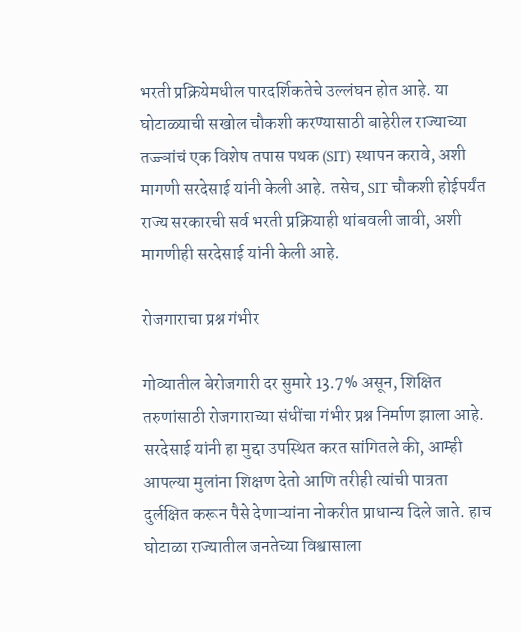भरती प्रक्रियेमधील पारदर्शिकतेचे उल्लंघन होत आहे. या घोटाळ्याची सखोल चौकशी करण्यासाठी बाहेरील राज्याच्या तज्ज्ञांचं एक विशेष तपास पथक (SIT) स्थापन करावे, अशी मागणी सरदेसाई यांनी केली आहे. तसेच, SIT चौकशी होईपर्यंत राज्य सरकारची सर्व भरती प्रक्रियाही थांबवली जावी, अशी मागणीही सरदेसाई यांनी केली आहे.

रोजगाराचा प्रश्न गंभीर

गोव्यातील बेरोजगारी दर सुमारे 13.7% असून, शिक्षित तरुणांसाठी रोजगाराच्या संधींचा गंभीर प्रश्न निर्माण झाला आहे. सरदेसाई यांनी हा मुद्दा उपस्थित करत सांगितले की, आम्ही आपल्या मुलांना शिक्षण देतो आणि तरीही त्यांची पात्रता दुर्लक्षित करून पैसे देणाऱ्यांना नोकरीत प्राधान्य दिले जाते. हाच घोटाळा राज्यातील जनतेच्या विश्वासाला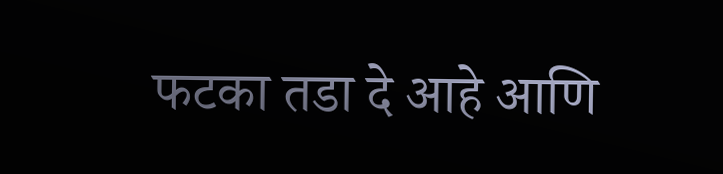फटका तडा दे आहे आणि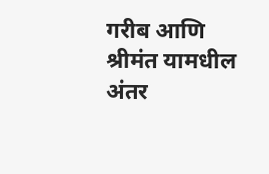गरीब आणि श्रीमंत यामधील अंतर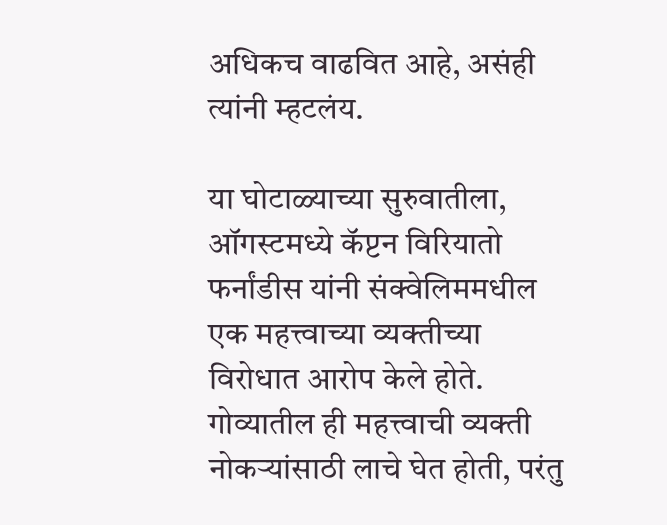अधिकच वाढवित आहे, असंही त्यांनी म्हटलंय.

या घोटाळ्याच्या सुरुवातीला, ऑगस्टमध्ये कॅप्टन विरियातो फर्नांडीस यांनी संक्वेलिममधील एक महत्त्वाच्या व्यक्तीच्या विरोधात आरोप केले होते. गोव्यातील ही महत्त्वाची व्यक्ती नोकऱ्यांसाठी लाचे घेत होती, परंतु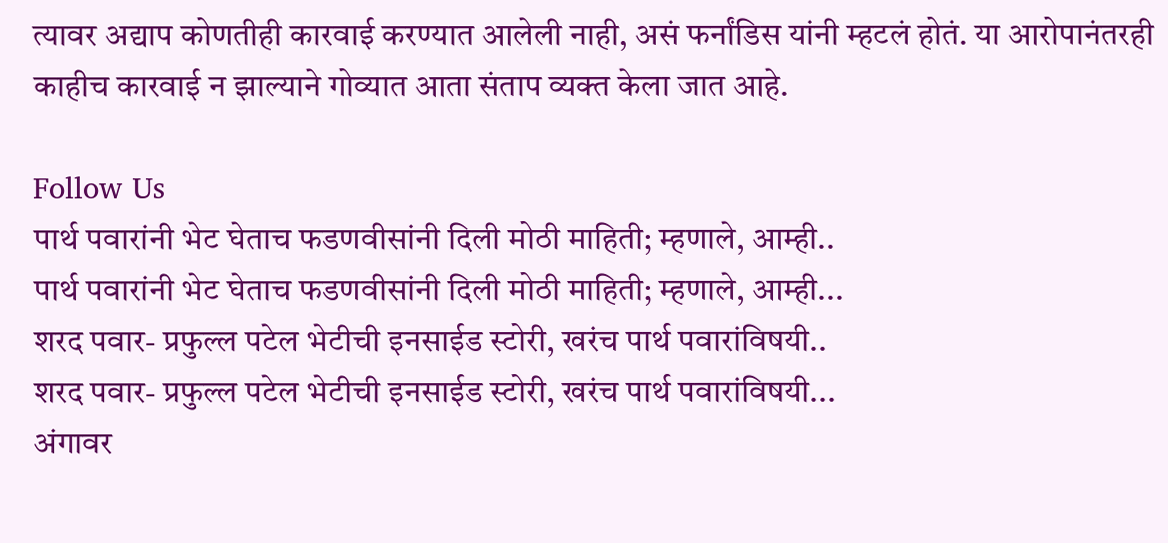त्यावर अद्याप कोणतीही कारवाई करण्यात आलेली नाही, असं फर्नांडिस यांनी म्हटलं होतं. या आरोपानंतरही काहीच कारवाई न झाल्याने गोव्यात आता संताप व्यक्त केला जात आहे.

Follow Us
पार्थ पवारांनी भेट घेताच फडणवीसांनी दिली मोठी माहिती; म्हणाले, आम्ही..
पार्थ पवारांनी भेट घेताच फडणवीसांनी दिली मोठी माहिती; म्हणाले, आम्ही...
शरद पवार- प्रफुल्ल पटेल भेटीची इनसाईड स्टोरी, खरंच पार्थ पवारांविषयी..
शरद पवार- प्रफुल्ल पटेल भेटीची इनसाईड स्टोरी, खरंच पार्थ पवारांविषयी...
अंगावर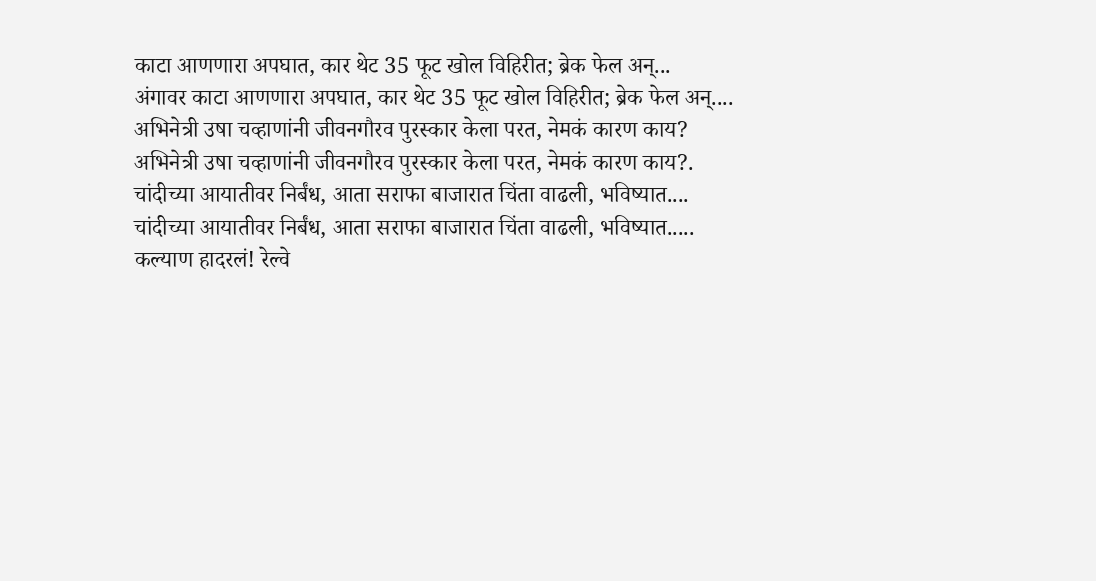काटा आणणारा अपघात, कार थेट 35 फूट खोल विहिरीत; ब्रेक फेल अन्...
अंगावर काटा आणणारा अपघात, कार थेट 35 फूट खोल विहिरीत; ब्रेक फेल अन्....
अभिनेत्री उषा चव्हाणांनी जीवनगौरव पुरस्कार केला परत, नेमकं कारण काय?
अभिनेत्री उषा चव्हाणांनी जीवनगौरव पुरस्कार केला परत, नेमकं कारण काय?.
चांदीच्या आयातीवर निर्बंध, आता सराफा बाजारात चिंता वाढली, भविष्यात....
चांदीच्या आयातीवर निर्बंध, आता सराफा बाजारात चिंता वाढली, भविष्यात.....
कल्याण हादरलं! रेल्वे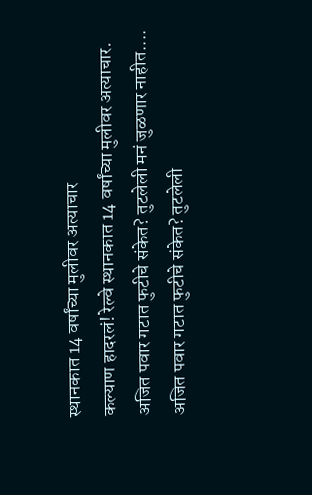स्थानकात 14 वर्षांच्या मुलीवर अत्याचार
कल्याण हादरलं! रेल्वे स्थानकात 14 वर्षांच्या मुलीवर अत्याचार.
अजित पवार गटात फुटीचे संकेत? तुटलेली मनं जुळणार नाहीत....
अजित पवार गटात फुटीचे संकेत? तुटलेली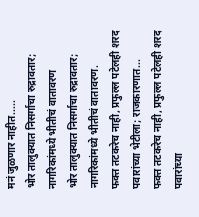मनं जुळणार नाहीत.....
भोर तालुक्यात निसर्गाचा रुद्रावतार; नागरिकांमध्ये भीतीचं वातावरण
भोर तालुक्यात निसर्गाचा रुद्रावतार; नागरिकांमध्ये भीतीचं वातावरण.
फक्त तटकरेच नाही, प्रफुल्ल पटेलही शरद पवारांच्या भेटीला; राजकारणात...
फक्त तटकरेच नाही, प्रफुल्ल पटेलही शरद पवारांच्या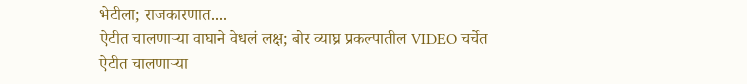भेटीला; राजकारणात....
ऐटीत चालणाऱ्या वाघाने वेधलं लक्ष; बोर व्याघ्र प्रकल्पातील VIDEO चर्चेत
ऐटीत चालणाऱ्या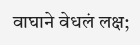वाघाने वेधलं लक्ष;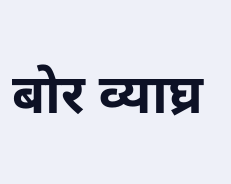बोर व्याघ्र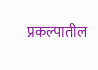प्रकल्पातील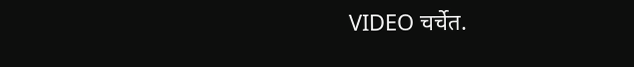VIDEO चर्चेत.